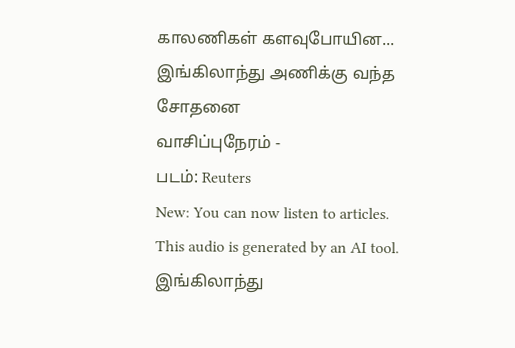காலணிகள் களவுபோயின... இங்கிலாந்து அணிக்கு வந்த சோதனை
வாசிப்புநேரம் -
படம்: Reuters
New: You can now listen to articles.
This audio is generated by an AI tool.
இங்கிலாந்து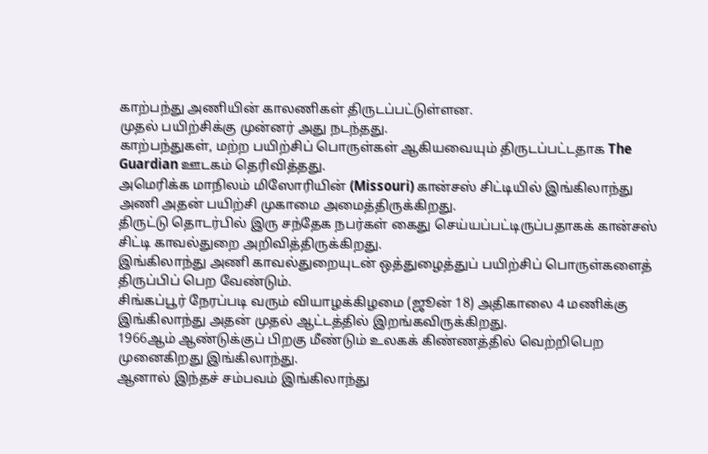காற்பந்து அணியின் காலணிகள் திருடப்பட்டுள்ளன.
முதல் பயிற்சிக்கு முன்னர் அது நடந்தது.
காற்பந்துகள், மற்ற பயிற்சிப் பொருள்கள் ஆகியவையும் திருடப்பட்டதாக The Guardian ஊடகம் தெரிவித்தது.
அமெரிக்க மாநிலம் மிஸோரியின் (Missouri) கான்சஸ் சிட்டியில் இங்கிலாந்து அணி அதன் பயிற்சி முகாமை அமைத்திருக்கிறது.
திருட்டு தொடர்பில் இரு சந்தேக நபர்கள் கைது செய்யப்பட்டிருப்பதாகக் கான்சஸ் சிட்டி காவல்துறை அறிவித்திருக்கிறது.
இங்கிலாந்து அணி காவல்துறையுடன் ஒத்துழைத்துப் பயிற்சிப் பொருள்களைத் திருப்பிப் பெற வேண்டும்.
சிங்கப்பூர் நேரப்படி வரும் வியாழக்கிழமை (ஜூன் 18) அதிகாலை 4 மணிக்கு இங்கிலாந்து அதன் முதல் ஆட்டத்தில் இறங்கவிருக்கிறது.
1966ஆம் ஆண்டுக்குப் பிறகு மீண்டும் உலகக் கிண்ணத்தில் வெற்றிபெற முனைகிறது இங்கிலாந்து.
ஆனால் இந்தச் சம்பவம் இங்கிலாந்து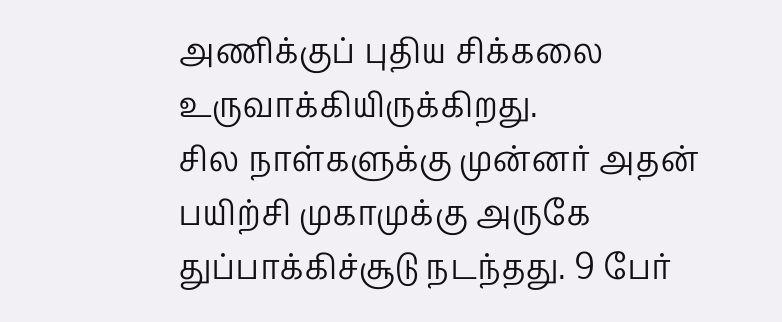அணிக்குப் புதிய சிக்கலை உருவாக்கியிருக்கிறது.
சில நாள்களுக்கு முன்னர் அதன் பயிற்சி முகாமுக்கு அருகே துப்பாக்கிச்சூடு நடந்தது. 9 பேர்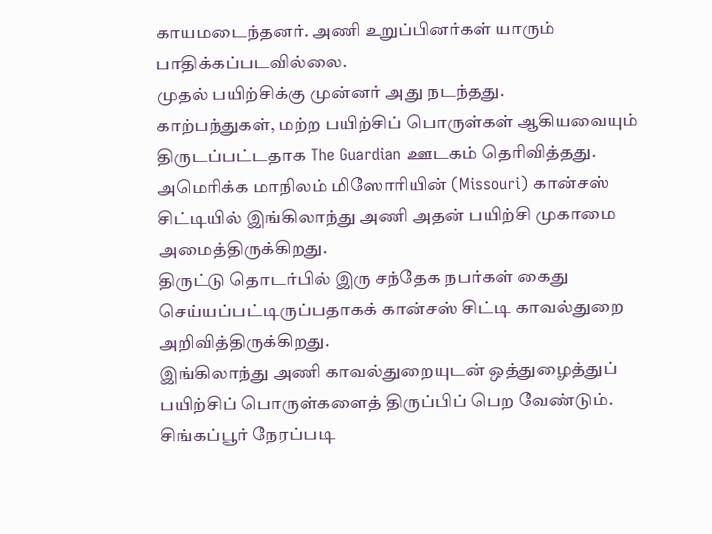காயமடைந்தனர். அணி உறுப்பினர்கள் யாரும் பாதிக்கப்படவில்லை.
முதல் பயிற்சிக்கு முன்னர் அது நடந்தது.
காற்பந்துகள், மற்ற பயிற்சிப் பொருள்கள் ஆகியவையும் திருடப்பட்டதாக The Guardian ஊடகம் தெரிவித்தது.
அமெரிக்க மாநிலம் மிஸோரியின் (Missouri) கான்சஸ் சிட்டியில் இங்கிலாந்து அணி அதன் பயிற்சி முகாமை அமைத்திருக்கிறது.
திருட்டு தொடர்பில் இரு சந்தேக நபர்கள் கைது செய்யப்பட்டிருப்பதாகக் கான்சஸ் சிட்டி காவல்துறை அறிவித்திருக்கிறது.
இங்கிலாந்து அணி காவல்துறையுடன் ஒத்துழைத்துப் பயிற்சிப் பொருள்களைத் திருப்பிப் பெற வேண்டும்.
சிங்கப்பூர் நேரப்படி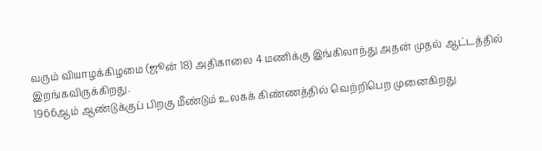வரும் வியாழக்கிழமை (ஜூன் 18) அதிகாலை 4 மணிக்கு இங்கிலாந்து அதன் முதல் ஆட்டத்தில் இறங்கவிருக்கிறது.
1966ஆம் ஆண்டுக்குப் பிறகு மீண்டும் உலகக் கிண்ணத்தில் வெற்றிபெற முனைகிறது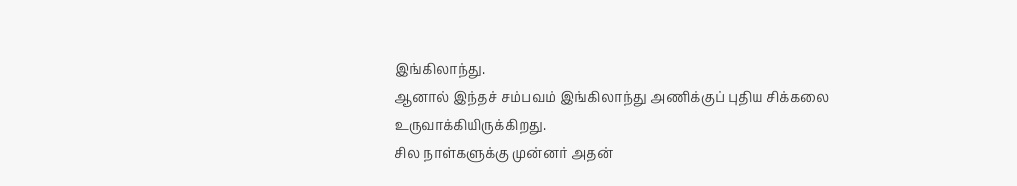இங்கிலாந்து.
ஆனால் இந்தச் சம்பவம் இங்கிலாந்து அணிக்குப் புதிய சிக்கலை உருவாக்கியிருக்கிறது.
சில நாள்களுக்கு முன்னர் அதன்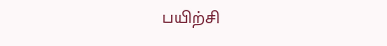பயிற்சி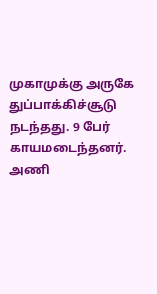முகாமுக்கு அருகே துப்பாக்கிச்சூடு நடந்தது. 9 பேர் காயமடைந்தனர். அணி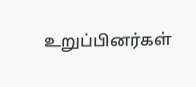உறுப்பினர்கள்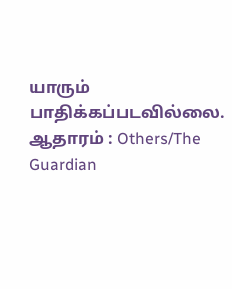யாரும் பாதிக்கப்படவில்லை.
ஆதாரம் : Others/The Guardian